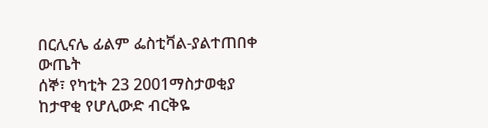በርሊናሌ ፊልም ፌስቲቫል-ያልተጠበቀ ውጤት
ሰኞ፣ የካቲት 23 2001ማስታወቂያ
ከታዋቂ የሆሊውድ ብርቅዬ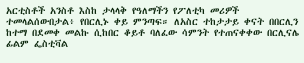አርቲስቶች አንስቶ እስከ ታላላቅ የዓለማችን የፖለቲካ መሪዎች ተመላልሰውበታል፥ የበርሊኑ ቀይ ምንጣፍ። ለአስር ተከታታይ ቀናት በበርሊን ከተማ በደመቀ መልኩ ሲከበር ቆይቶ ባለፈው ሳምንት የተጠናቀቀው በርሊናሌ ፊልም ፌስቲቫል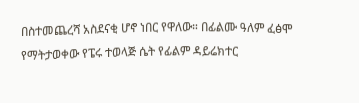በስተመጨረሻ አስደናቂ ሆኖ ነበር የዋለው። በፊልሙ ዓለም ፈፅሞ የማትታወቀው የፔሩ ተወላጅ ሴት የፊልም ዳይሬክተር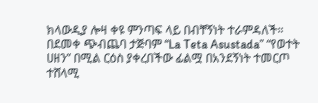ክላውዲያ ሎዛ ቀዩ ምንጣፍ ላይ በብቸኝነት ተራምዳለች። በደመቀ ጭብጨባ ታጅባም “La Teta Asustada” “የወተት ሀዘን” በሚል ርዕስ ያቀረበችው ፊልሟ በአንደኝነት ተመርጦ ተሸላሚ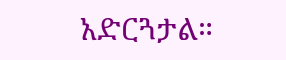አድርጓታል።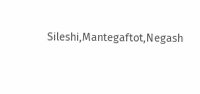Sileshi,Mantegaftot,Negash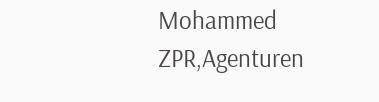Mohammed
ZPR,Agenturen